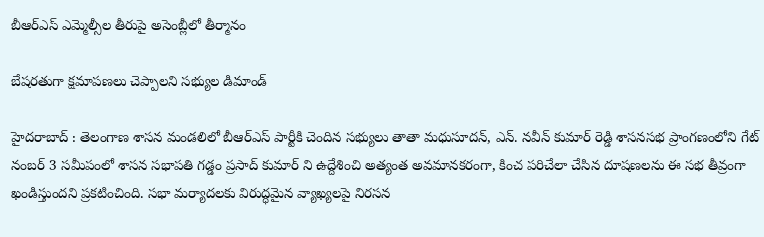బీఆర్ఎస్ ఎమ్మెల్సీల తీరుపై అసెంబ్లీలో తీర్మానం

బేష‌ర‌తుగా క్ష‌మాప‌ణ‌లు చెప్పాల‌ని స‌భ్యుల డిమాండ్

హైద‌రాబాద్ : తెలంగాణ శాసన మండలిలో బీఆర్ఎస్ పార్టీకి చెందిన సభ్యులు తాతా మధుసూదన్, ఎన్. నవీన్ కుమార్ రెడ్డి శాసనసభ ప్రాంగణంలోని గేట్ నంబర్ 3 సమీపంలో శాసన సభాపతి గ‌డ్డం ప్ర‌సాద్ కుమార్ ని ఉద్దేశించి అత్యంత అవమానకరంగా, కించ పరిచేలా చేసిన దూషణలను ఈ సభ తీవ్రంగా ఖండిస్తుందని ప్ర‌క‌టించింది. సభా మర్యాదలకు విరుద్ధమైన వ్యాఖ్యలపై నిరసన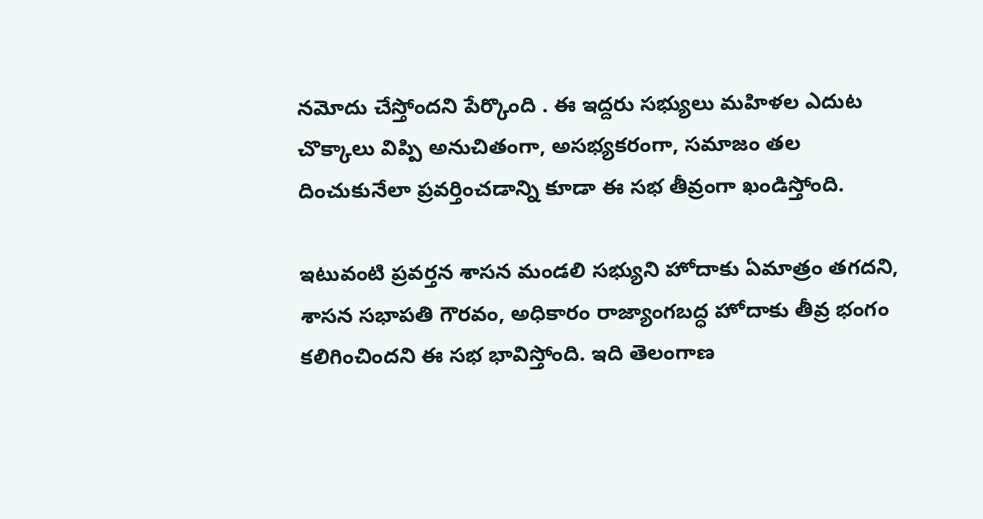నమోదు చేస్తోందని పేర్కొంది . ఈ ఇద్దరు సభ్యులు మహిళల ఎదుట చొక్కాలు విప్పి అనుచితంగా, అసభ్యకరంగా, సమాజం తల దించుకునేలా ప్రవర్తించడాన్ని కూడా ఈ సభ తీవ్రంగా ఖండిస్తోంది.

ఇటువంటి ప్రవర్తన శాసన మండలి సభ్యుని హోదాకు ఏమాత్రం తగదని, శాసన సభాపతి గౌరవం, అధికారం రాజ్యాంగబద్ధ హోదాకు తీవ్ర భంగం కలిగించిందని ఈ సభ భావిస్తోంది. ఇది తెలంగాణ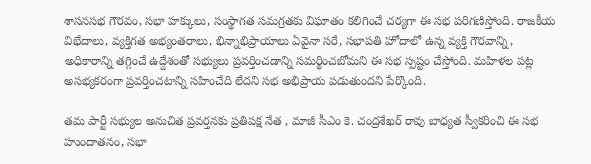శాసనసభ గౌరవం, సభా హక్కులు, సంస్థాగత సమగ్రతకు విఘాతం కలిగించే చర్యగా ఈ సభ పరిగణిస్తోంది. రాజకీయ విభేదాలు, వ్యక్తిగత అభ్యంతరాలు, భిన్నాభిప్రాయాలు ఏవైనా సరే, సభాపతి హోదాలో ఉన్న వ్యక్తి గౌరవాన్ని, అధికారాన్ని తగ్గించే ఉద్దేశంతో సభ్యులు ప్రవర్తించడాన్ని సమర్థించబోమని ఈ సభ స్పష్టం చేస్తోంది. మహిళల పట్ల అసభ్యకరంగా ప్రవర్తించటాన్ని సహించేది లేదని సభ అభిప్రాయ పడుతుంద‌ని పేర్కొంది.

తమ పార్టీ సభ్యుల అనుచిత ప్రవర్తనకు ప్రతిపక్ష నేత , మాజీ సీఎం కె. చంద్రశేఖర్ రావు బాధ్యత స్వీకరించి ఈ సభ హుందాతనం, సభా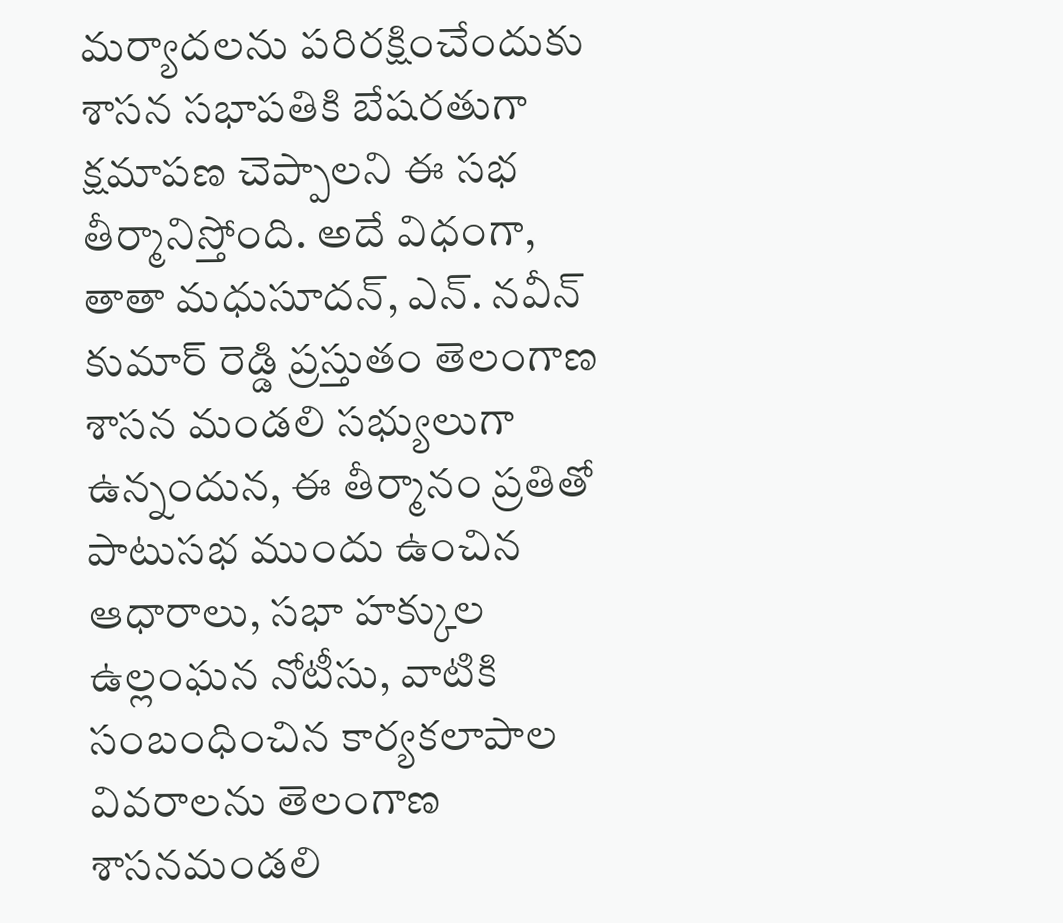మర్యాదలను పరిరక్షించేందుకు శాసన సభాపతికి బేషరతుగా క్షమాపణ చెప్పాలని ఈ సభ తీర్మానిస్తోంది. అదే విధంగా, తాతా మధుసూదన్, ఎన్. నవీన్ కుమార్ రెడ్డి ప్రస్తుతం తెలంగాణ శాసన మండలి సభ్యులుగా ఉన్నందున, ఈ తీర్మానం ప్రతితో పాటుసభ ముందు ఉంచిన ఆధారాలు, సభా హక్కుల ఉల్లంఘన నోటీసు, వాటికి సంబంధించిన కార్యకలాపాల వివరాలను తెలంగాణ శాసనమండలి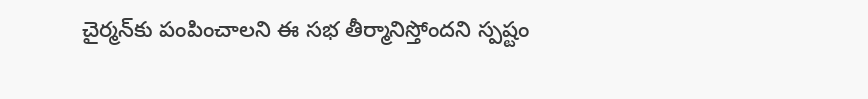చైర్మన్‌కు పంపించాలని ఈ సభ తీర్మానిస్తోందని స్ప‌ష్టం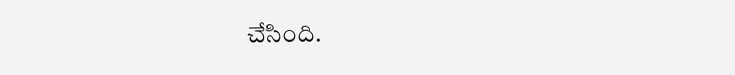చేసింది.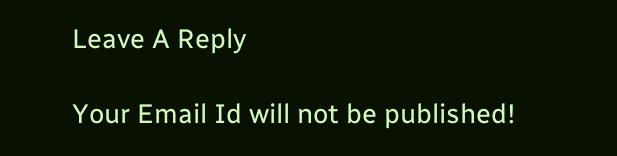Leave A Reply

Your Email Id will not be published!